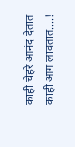काही चेहरे आनंद देतात काही आग लावतात....!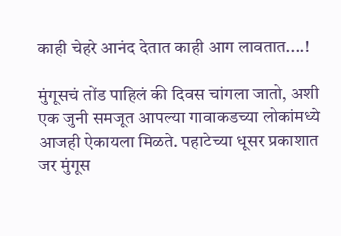काही चेहरे आनंद देतात काही आग लावतात....!

मुंगूसचं तोंड पाहिलं की दिवस चांगला जातो, अशी एक जुनी समजूत आपल्या गावाकडच्या लोकांमध्ये आजही ऐकायला मिळते. पहाटेच्या धूसर प्रकाशात जर मुंगूस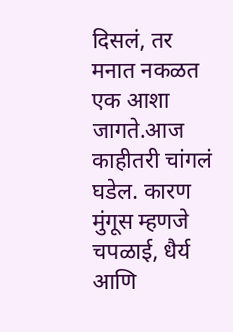दिसलं, तर मनात नकळत एक आशा जागते.आज काहीतरी चांगलं घडेल. कारण मुंगूस म्हणजे चपळाई, धैर्य आणि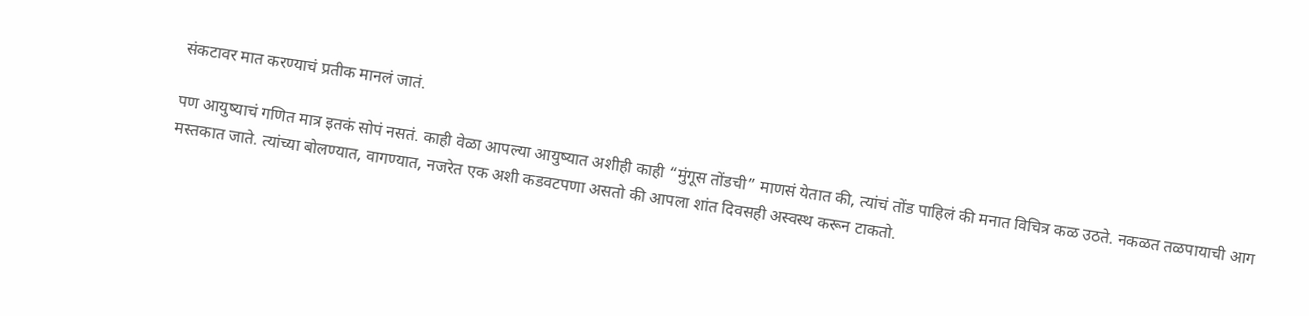संकटावर मात करण्याचं प्रतीक मानलं जातं.

पण आयुष्याचं गणित मात्र इतकं सोपं नसतं. काही वेळा आपल्या आयुष्यात अशीही काही “मुंगूस तोंडची” माणसं येतात की, त्यांचं तोंड पाहिलं की मनात विचित्र कळ उठते. नकळत तळपायाची आग मस्तकात जाते. त्यांच्या बोलण्यात, वागण्यात, नजरेत एक अशी कडवटपणा असतो की आपला शांत दिवसही अस्वस्थ करून टाकतो.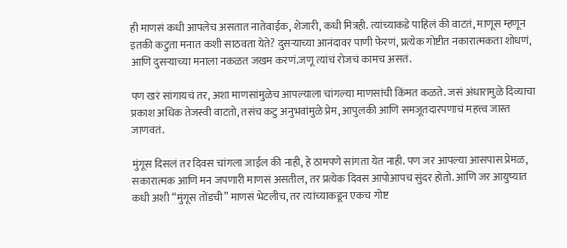ही माणसं कधी आपलेच असतात नातेवाईक, शेजारी, कधी मित्रही. त्यांच्याकडे पाहिलं की वाटतं, माणूस म्हणून इतकी कटुता मनात कशी साठवता येते? दुसऱ्याच्या आनंदावर पाणी फेरणं, प्रत्येक गोष्टीत नकारात्मकता शोधणं, आणि दुसऱ्याच्या मनाला नकळत जखम करणं.जणू त्यांचं रोजचं कामच असतं.

पण खरं सांगायचं तर, अशा माणसांमुळेच आपल्याला चांगल्या माणसांची किंमत कळते. जसं अंधारामुळे दिव्याचा प्रकाश अधिक तेजस्वी वाटतो, तसंच कटु अनुभवांमुळे प्रेम, आपुलकी आणि समजूतदारपणाचं महत्त्व जास्त जाणवतं.

मुंगूस दिसलं तर दिवस चांगला जाईल की नाही, हे ठामपणे सांगता येत नाही. पण जर आपल्या आसपास प्रेमळ, सकारात्मक आणि मन जपणारी माणसं असतील, तर प्रत्येक दिवस आपोआपच सुंदर होतो. आणि जर आयुष्यात कधी अशी “मुंगूस तोंडची” माणसं भेटलीच, तर त्यांच्याकडून एकच गोष्ट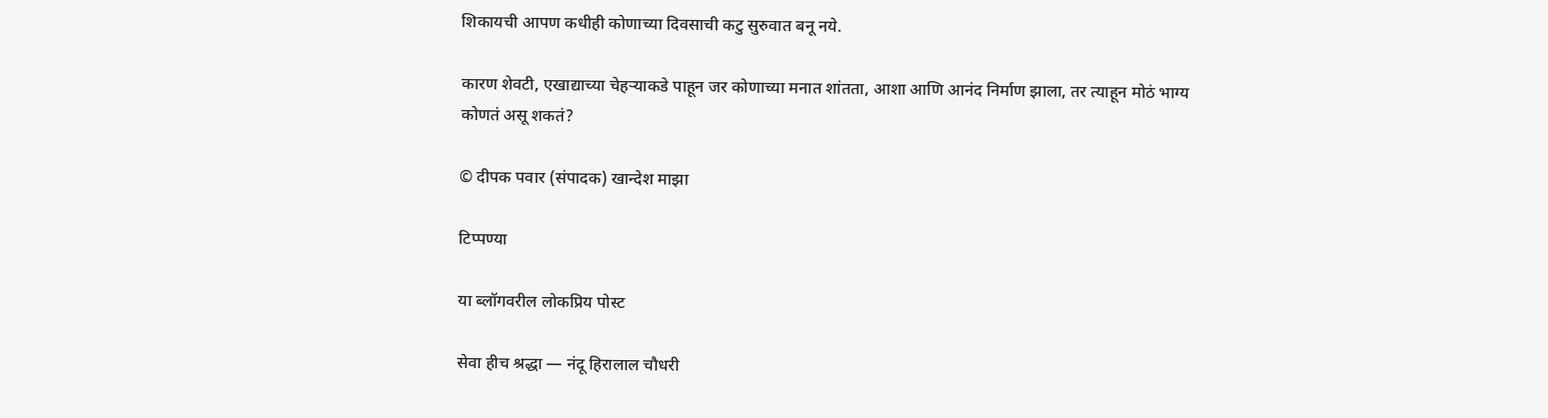शिकायची आपण कधीही कोणाच्या दिवसाची कटु सुरुवात बनू नये.

कारण शेवटी, एखाद्याच्या चेहऱ्याकडे पाहून जर कोणाच्या मनात शांतता, आशा आणि आनंद निर्माण झाला, तर त्याहून मोठं भाग्य कोणतं असू शकतं?

© दीपक पवार (संपादक) खान्देश माझा

टिप्पण्या

या ब्लॉगवरील लोकप्रिय पोस्ट

सेवा हीच श्रद्धा — नंदू हिरालाल चौधरी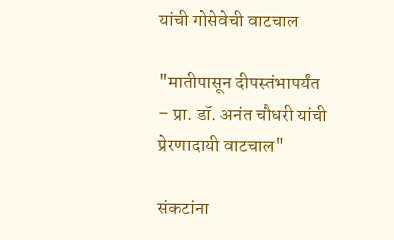यांची गोसेवेची वाटचाल

"मातीपासून दीपस्तंभापर्यंत – प्रा. डॉ. अनंत चौधरी यांची प्रेरणादायी वाटचाल"

संकटांना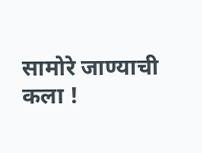सामोरे जाण्याची कला !